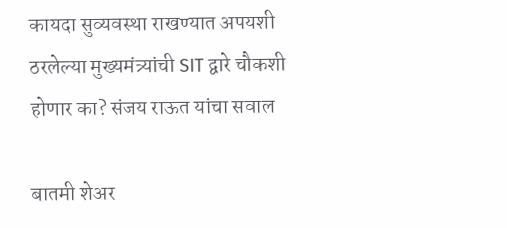कायदा सुव्यवस्था राखण्यात अपयशी ठरलेल्या मुख्यमंत्र्यांची SIT द्वारे चौकशी होणार का? संजय राऊत यांचा सवाल

बातमी शेअर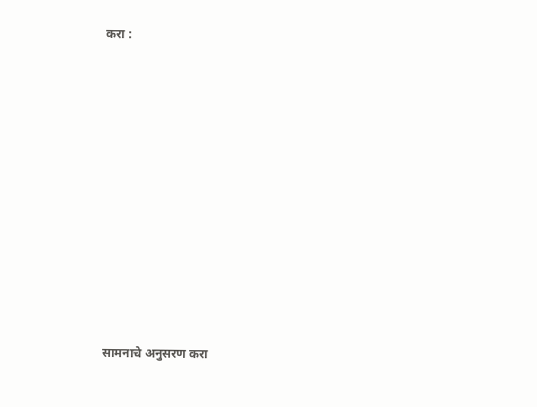करा :













सामनाचे अनुसरण करा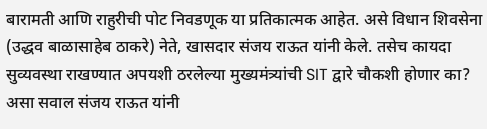बारामती आणि राहुरीची पोट निवडणूक या प्रतिकात्मक आहेत. असे विधान शिवसेना (उद्धव बाळासाहेब ठाकरे) नेते, खासदार संजय राऊत यांनी केले. तसेच कायदा सुव्यवस्था राखण्यात अपयशी ठरलेल्या मुख्यमंत्र्यांची SIT द्वारे चौकशी होणार का? असा सवाल संजय राऊत यांनी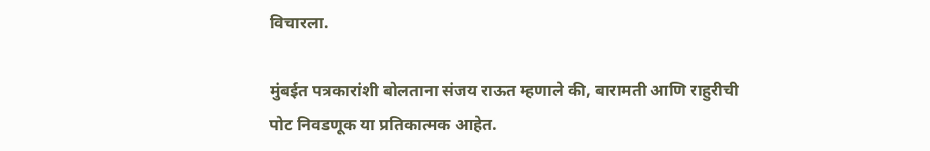विचारला.

मुंबईत पत्रकारांशी बोलताना संजय राऊत म्हणाले की, बारामती आणि राहुरीची पोट निवडणूक या प्रतिकात्मक आहेत.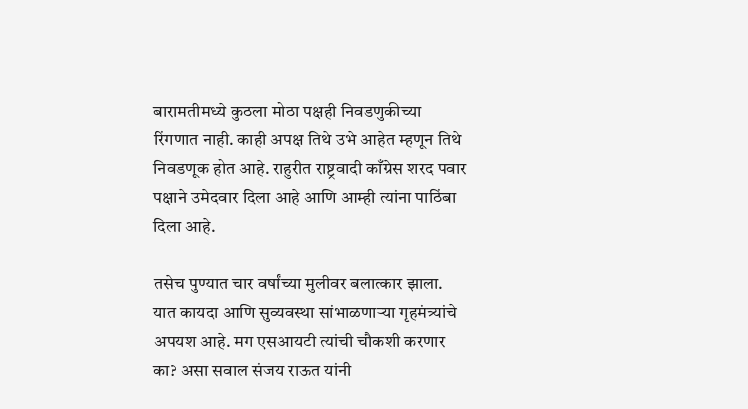बारामतीमध्ये कुठला मोठा पक्षही निवडणुकीच्या रिंगणात नाही. काही अपक्ष तिथे उभे आहेत म्हणून तिथे निवडणूक होत आहे. राहुरीत राष्ट्रवादी काँग्रेस शरद पवार पक्षाने उमेदवार दिला आहे आणि आम्ही त्यांना पाठिंबा दिला आहे.

तसेच पुण्यात चार वर्षांच्या मुलीवर बलात्कार झाला. यात कायदा आणि सुव्यवस्था सांभाळणाऱ्या गृहमंत्र्यांचे अपयश आहे. मग एसआयटी त्यांची चौकशी करणार का? असा सवाल संजय राऊत यांनी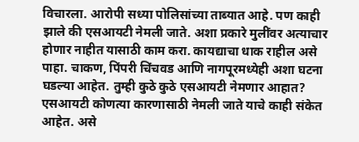विचारला. आरोपी सध्या पोलिसांच्या ताब्यात आहे. पण काही झाले की एसआयटी नेमली जाते. अशा प्रकारे मुलींवर अत्याचार होणार नाहीत यासाठी काम करा. कायद्याचा धाक राहील असे पाहा. चाकण, पिंपरी चिंचवड आणि नागपूरमध्येही अशा घटना घडल्या आहेत. तुम्ही कुठे कुठे एसआयटी नेमणार आहात? एसआयटी कोणत्या कारणासाठी नेमली जाते याचे काही संकेत आहेत. असे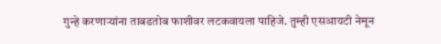गुन्हे करणाऱ्यांना ताबडतोब फाशीवर लटकवायला पाहिजे. तुम्ही एसआयटी नेमून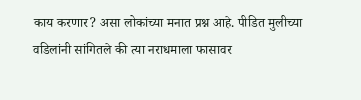काय करणार? असा लोकांच्या मनात प्रश्न आहे. पीडित मुलीच्या वडिलांनी सांगितले की त्या नराधमाला फासावर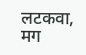लटकवा, मग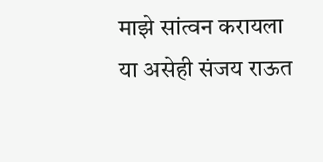माझे सांत्वन करायला या असेही संजय राऊत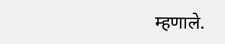म्हणाले.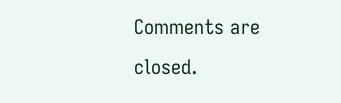Comments are closed.